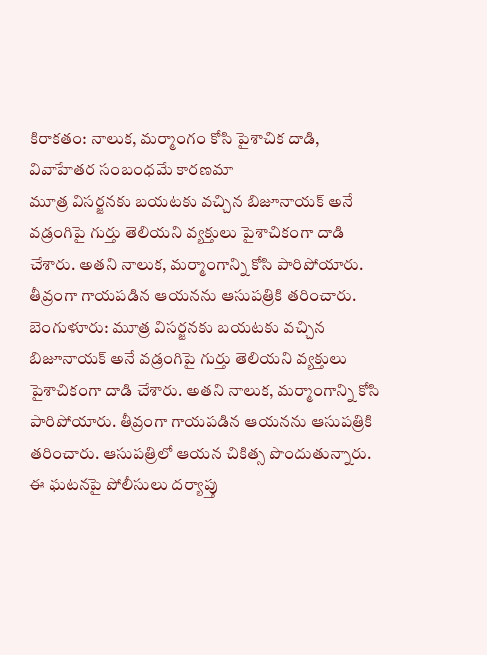కిరాకతం: నాలుక, మర్మాంగం కోసి పైశాచిక దాడి, వివాహేతర సంబంధమే కారణమా
మూత్ర విసర్జనకు బయటకు వచ్చిన బిజూనాయక్ అనే వడ్రంగిపై గుర్తు తెలియని వ్యక్తులు పైశాచికంగా దాడి చేశారు. అతని నాలుక, మర్మాంగాన్ని కోసి పారిపోయారు. తీవ్రంగా గాయపడిన ఆయనను ఆసుపత్రికి తరించారు.
బెంగుళూరు: మూత్ర విసర్జనకు బయటకు వచ్చిన బిజూనాయక్ అనే వడ్రంగిపై గుర్తు తెలియని వ్యక్తులు పైశాచికంగా దాడి చేశారు. అతని నాలుక, మర్మాంగాన్ని కోసి పారిపోయారు. తీవ్రంగా గాయపడిన ఆయనను ఆసుపత్రికి తరించారు. ఆసుపత్రిలో ఆయన చికిత్స పొందుతున్నారు. ఈ ఘటనపై పోలీసులు దర్యాప్తు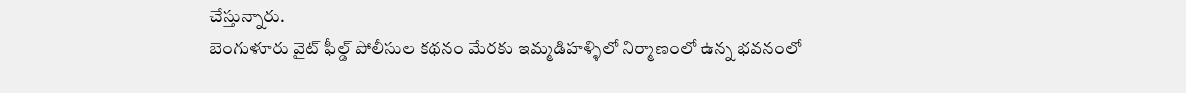చేస్తున్నారు.
బెంగుళూరు వైట్ ఫీల్డ్ పోలీసుల కథనం మేరకు ఇమ్మడిహళ్ళిలో నిర్మాణంలో ఉన్న భవనంలో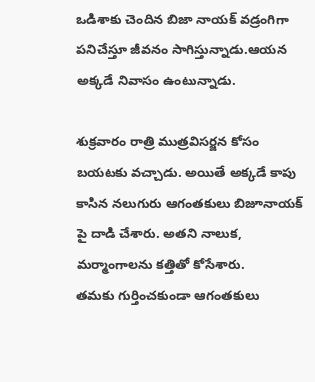ఒడిశాకు చెందిన బిజా నాయక్ వడ్రంగిగా పనిచేస్తూ జీవనం సాగిస్తున్నాడు.ఆయన అక్కడే నివాసం ఉంటున్నాడు.

శుక్రవారం రాత్రి ముత్రవిసర్జన కోసం బయటకు వచ్చాడు. అయితే అక్కడే కాపు కాసిన నలుగురు ఆగంతకులు బిజూనాయక్ పై దాడి చేశారు. అతని నాలుక, మర్మాంగాలను కత్తితో కోసేశారు.
తమకు గుర్తించకుండా ఆగంతకులు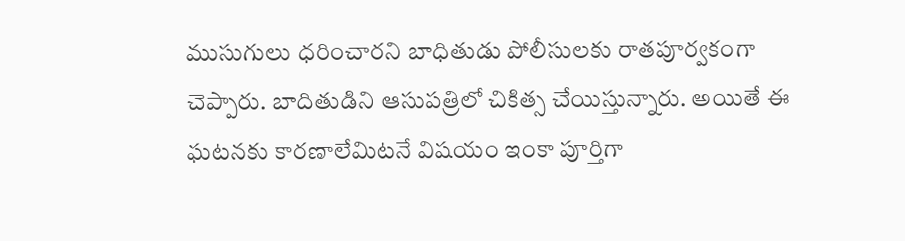ముసుగులు ధరించారని బాధితుడు పోలీసులకు రాతపూర్వకంగా చెప్పారు. బాదితుడిని ఆసుపత్రిలో చికిత్స చేయిస్తున్నారు. అయితే ఈ ఘటనకు కారణాలేమిటనే విషయం ఇంకా పూర్తిగా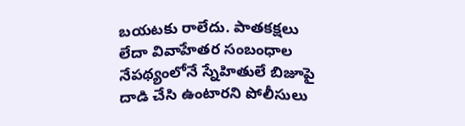బయటకు రాలేదు. పాతకక్షలు లేదా వివాహేతర సంబంధాల నేపథ్యంలోనే స్నేహితులే బిజూపై దాడి చేసి ఉంటారని పోలీసులు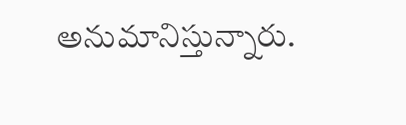అనుమానిస్తున్నారు.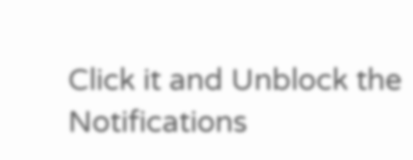Click it and Unblock the Notifications